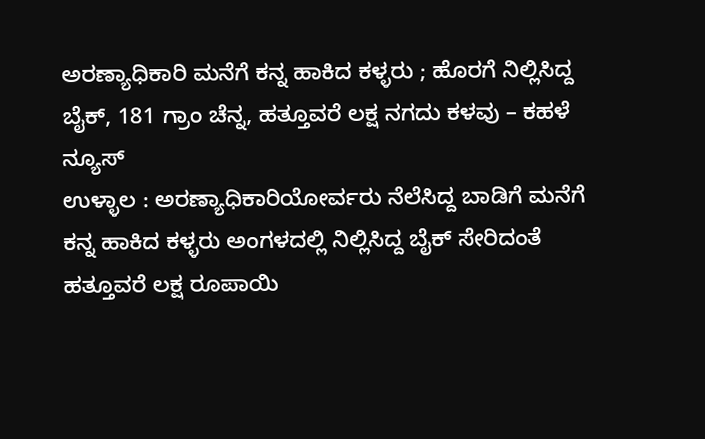ಅರಣ್ಯಾಧಿಕಾರಿ ಮನೆಗೆ ಕನ್ನ ಹಾಕಿದ ಕಳ್ಳರು ; ಹೊರಗೆ ನಿಲ್ಲಿಸಿದ್ದ ಬೈಕ್, 181 ಗ್ರಾಂ ಚೆನ್ನ, ಹತ್ತೂವರೆ ಲಕ್ಷ ನಗದು ಕಳವು – ಕಹಳೆ ನ್ಯೂಸ್
ಉಳ್ಳಾಲ : ಅರಣ್ಯಾಧಿಕಾರಿಯೋರ್ವರು ನೆಲೆಸಿದ್ದ ಬಾಡಿಗೆ ಮನೆಗೆ ಕನ್ನ ಹಾಕಿದ ಕಳ್ಳರು ಅಂಗಳದಲ್ಲಿ ನಿಲ್ಲಿಸಿದ್ದ ಬೈಕ್ ಸೇರಿದಂತೆ ಹತ್ತೂವರೆ ಲಕ್ಷ ರೂಪಾಯಿ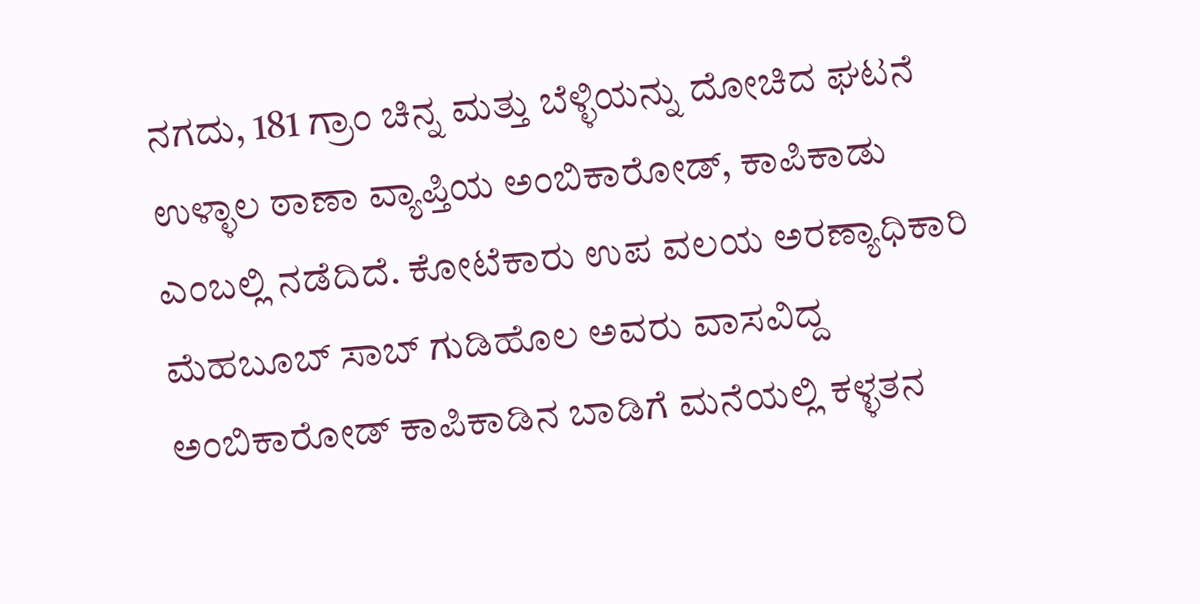ನಗದು, 181 ಗ್ರಾಂ ಚಿನ್ನ ಮತ್ತು ಬೆಳ್ಳಿಯನ್ನು ದೋಚಿದ ಘಟನೆ ಉಳ್ಳಾಲ ಠಾಣಾ ವ್ಯಾಪ್ತಿಯ ಅಂಬಿಕಾರೋಡ್, ಕಾಪಿಕಾಡು ಎಂಬಲ್ಲಿ ನಡೆದಿದೆ. ಕೋಟೆಕಾರು ಉಪ ವಲಯ ಅರಣ್ಯಾಧಿಕಾರಿ ಮೆಹಬೂಬ್ ಸಾಬ್ ಗುಡಿಹೊಲ ಅವರು ವಾಸವಿದ್ದ ಅಂಬಿಕಾರೋಡ್ ಕಾಪಿಕಾಡಿನ ಬಾಡಿಗೆ ಮನೆಯಲ್ಲಿ ಕಳ್ಳತನ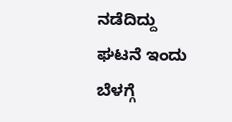ನಡೆದಿದ್ದು ಘಟನೆ ಇಂದು ಬೆಳಗ್ಗೆ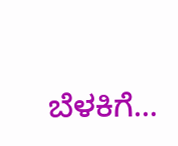ಬೆಳಕಿಗೆ...